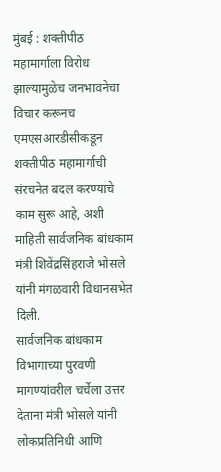मुंबई : शक्तीपीठ महामार्गाला विरोध झाल्यामुळेच जनभावनेचा विचार करूनच एमएसआरडीसीकडून शक्तीपीठ महामार्गाची संरचनेत बदल करण्याचे काम सुरू आहे, अशी माहिती सार्वजनिक बांधकाम मंत्री शिवेंद्रसिंहराजे भोसले यांनी मंगळवारी विधानसभेत दिली.
सार्वजनिक बांधकाम विभागाच्या पुरवणी मागण्यांवरील चर्चेला उत्तर देताना मंत्री भोसले यांनी लोकप्रतिनिधी आणि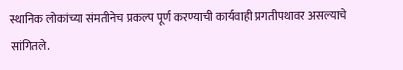स्थानिक लोकांच्या संमतीनेच प्रकल्प पूर्ण करण्याची कार्यवाही प्रगतीपथावर असल्याचे सांगितले.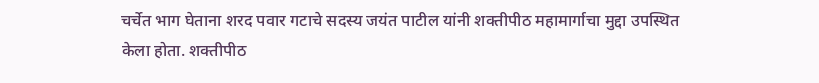चर्चेत भाग घेताना शरद पवार गटाचे सदस्य जयंत पाटील यांनी शक्तीपीठ महामार्गाचा मुद्दा उपस्थित केला होता. शक्तीपीठ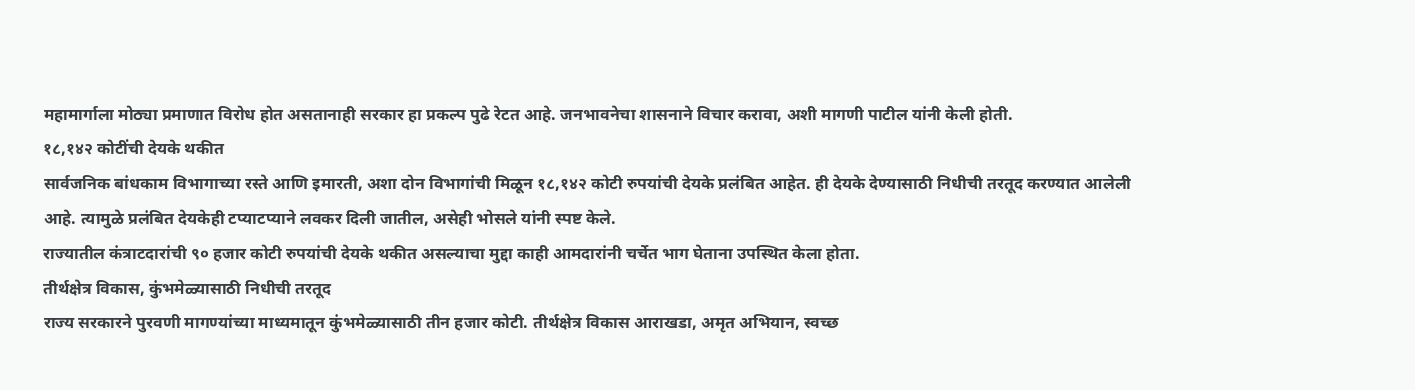महामार्गाला मोठ्या प्रमाणात विरोध होत असतानाही सरकार हा प्रकल्प पुढे रेटत आहे. जनभावनेचा शासनाने विचार करावा, अशी मागणी पाटील यांनी केली होती.
१८,१४२ कोटींची देयके थकीत
सार्वजनिक बांधकाम विभागाच्या रस्ते आणि इमारती, अशा दोन विभागांची मिळून १८,१४२ कोटी रुपयांची देयके प्रलंबित आहेत. ही देयके देण्यासाठी निधीची तरतूद करण्यात आलेली आहे. त्यामुळे प्रलंबित देयकेही टप्याटप्याने लवकर दिली जातील, असेही भोसले यांनी स्पष्ट केले.
राज्यातील कंत्राटदारांची ९० हजार कोटी रुपयांची देयके थकीत असल्याचा मुद्दा काही आमदारांनी चर्चेत भाग घेताना उपस्थित केला होता.
तीर्थक्षेत्र विकास, कुंभमेळ्यासाठी निधीची तरतूद
राज्य सरकारने पुरवणी मागण्यांच्या माध्यमातून कुंभमेळ्यासाठी तीन हजार कोटी. तीर्थक्षेत्र विकास आराखडा, अमृत अभियान, स्वच्छ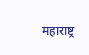महाराष्ट्र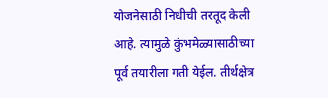योजनेसाठी निधीची तरतूद केली आहे. त्यामुळे कुंभमेळ्यासाठीच्या पूर्व तयारीला गती येईल. तीर्थक्षेत्र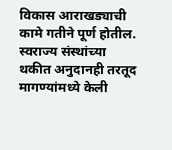विकास आराखड्याची कामे गतीने पूर्ण होतील. स्वराज्य संस्थांच्या थकीत अनुदानही तरतूद मागण्यांमध्ये केली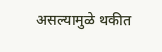असल्यामुळे थकीत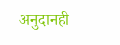अनुदानही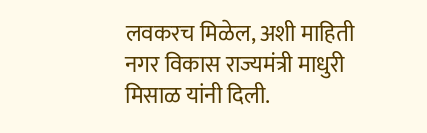लवकरच मिळेल, अशी माहिती नगर विकास राज्यमंत्री माधुरी मिसाळ यांनी दिली.